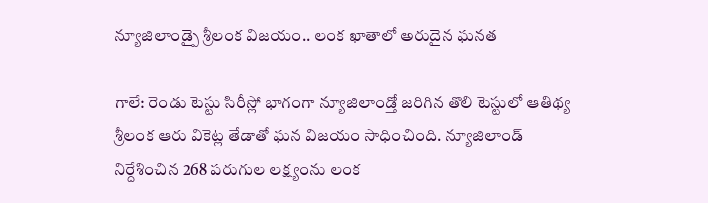న్యూజిలాండ్పై శ్రీలంక విజయం.. లంక ఖాతాలో అరుదైన ఘనత

గాలే: రెండు టెస్టు సిరీస్లో భాగంగా న్యూజిలాండ్తో జరిగిన తొలి టెస్టులో ఆతిథ్య శ్రీలంక ఆరు వికెట్ల తేడాతో ఘన విజయం సాధించింది. న్యూజిలాండ్ నిర్దేశించిన 268 పరుగుల లక్ష్యంను లంక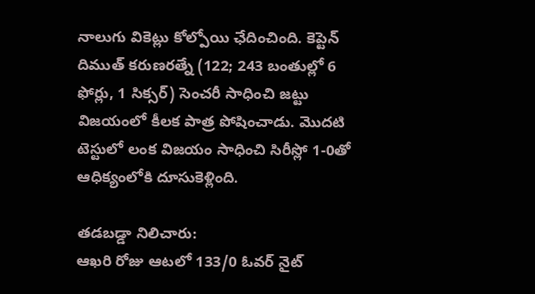నాలుగు వికెట్లు కోల్పోయి ఛేదించింది. కెప్టెన్ దిముత్ కరుణరత్నే (122; 243 బంతుల్లో 6 ఫోర్లు, 1 సిక్సర్) సెంచరీ సాధించి జట్టు విజయంలో కీలక పాత్ర పోషించాడు. మొదటి టెస్టులో లంక విజయం సాధించి సిరీస్లో 1-0తో ఆధిక్యంలోకి దూసుకెళ్లింది.

తడబడ్డా నిలిచారు:
ఆఖరి రోజు ఆటలో 133/0 ఓవర్ నైట్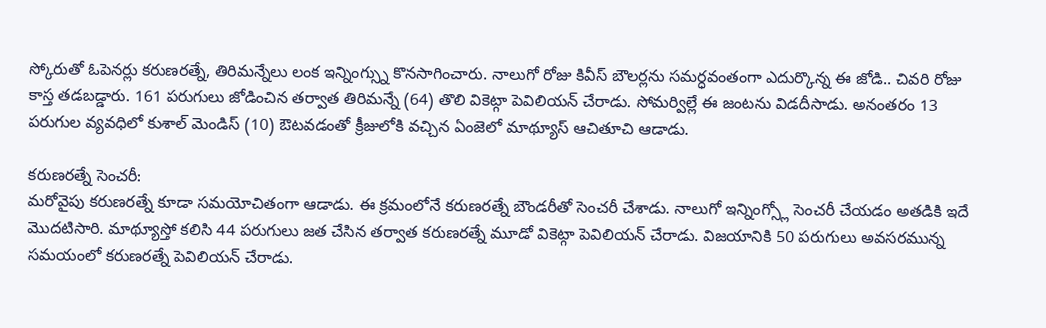స్కోరుతో ఓపెనర్లు కరుణరత్నే, తిరిమన్నేలు లంక ఇన్నింగ్స్ను కొనసాగించారు. నాలుగో రోజు కివీస్ బౌలర్లను సమర్ధవంతంగా ఎదుర్కొన్న ఈ జోడి.. చివరి రోజు కాస్త తడబడ్డారు. 161 పరుగులు జోడించిన తర్వాత తిరిమన్నే (64) తొలి వికెట్గా పెవిలియన్ చేరాడు. సోమర్విల్లే ఈ జంటను విడదీసాడు. అనంతరం 13 పరుగుల వ్యవధిలో కుశాల్ మెండిస్ (10) ఔటవడంతో క్రీజులోకి వచ్చిన ఏంజెలో మాథ్యూస్ ఆచితూచి ఆడాడు.

కరుణరత్నే సెంచరీ:
మరోవైపు కరుణరత్నే కూడా సమయోచితంగా ఆడాడు. ఈ క్రమంలోనే కరుణరత్నే బౌండరీతో సెంచరీ చేశాడు. నాలుగో ఇన్నింగ్స్లో సెంచరీ చేయడం అతడికి ఇదే మొదటిసారి. మాథ్యూస్తో కలిసి 44 పరుగులు జత చేసిన తర్వాత కరుణరత్నే మూడో వికెట్గా పెవిలియన్ చేరాడు. విజయానికి 50 పరుగులు అవసరమున్న సమయంలో కరుణరత్నే పెవిలియన్ చేరాడు.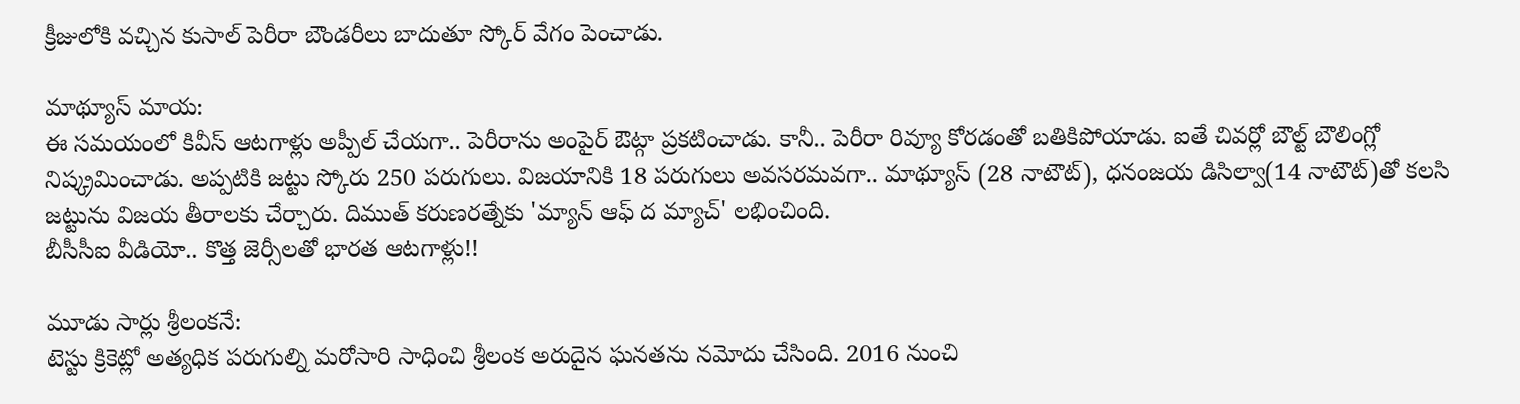క్రీజులోకి వచ్చిన కుసాల్ పెరీరా బౌండరీలు బాదుతూ స్కోర్ వేగం పెంచాడు.

మాథ్యూస్ మాయ:
ఈ సమయంలో కివీస్ ఆటగాళ్లు అప్పీల్ చేయగా.. పెరీరాను అంపైర్ ఔట్గా ప్రకటించాడు. కానీ.. పెరీరా రివ్యూ కోరడంతో బతికిపోయాడు. ఐతే చివర్లో బౌల్ట్ బౌలింగ్లో నిష్క్రమించాడు. అప్పటికి జట్టు స్కోరు 250 పరుగులు. విజయానికి 18 పరుగులు అవసరమవగా.. మాథ్యూస్ (28 నాటౌట్), ధనంజయ డిసిల్వా(14 నాటౌట్)తో కలసి జట్టును విజయ తీరాలకు చేర్చారు. దిముత్ కరుణరత్నేకు 'మ్యాన్ ఆఫ్ ద మ్యాచ్' లభించింది.
బీసీసీఐ వీడియో.. కొత్త జెర్సీలతో భారత ఆటగాళ్లు!!

మూడు సార్లు శ్రీలంకనే:
టెస్టు క్రికెట్లో అత్యధిక పరుగుల్ని మరోసారి సాధించి శ్రీలంక అరుదైన ఘనతను నమోదు చేసింది. 2016 నుంచి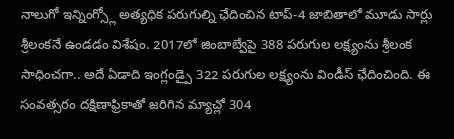నాలుగో ఇన్నింగ్స్లో అత్యధిక పరుగుల్ని ఛేదించిన టాప్-4 జాబితాలో మూడు సార్లు శ్రీలంకనే ఉండడం విశేషం. 2017లో జింబాబ్వేపై 388 పరుగుల లక్ష్యంను శ్రీలంక సాధించగా.. అదే ఏడాది ఇంగ్లండ్పై 322 పరుగుల లక్ష్యంను విండీస్ ఛేదించింది. ఈ సంవత్సరం దక్షిణాఫ్రికాతో జరిగిన మ్యాచ్లో 304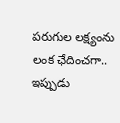పరుగుల లక్ష్యంను లంక ఛేదించగా.. ఇప్పుడు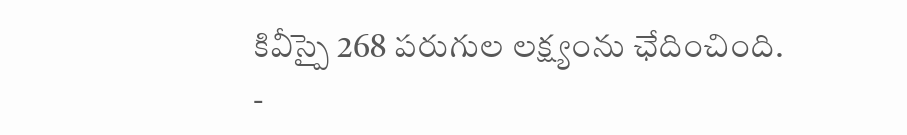కివీస్పై 268 పరుగుల లక్ష్యంను ఛేదించింది.
-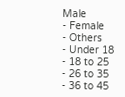Male
- Female
- Others
- Under 18
- 18 to 25
- 26 to 35
- 36 to 45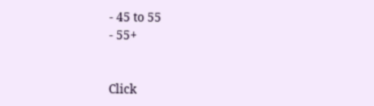- 45 to 55
- 55+


Click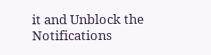it and Unblock the Notifications